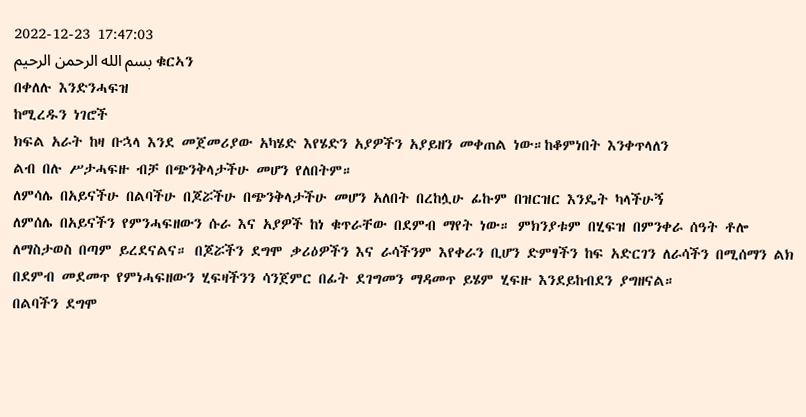2022-12-23 17:47:03
بسم الله الرحمن الرحيم ቁርኣን
በቀለሉ እንድንሓፍዝ
ከሚረዱን ነገሮች
ክፍል አራት ከዛ ቡኋላ እንደ መጀመሪያው አካሄድ እየሄድን አያዎችን አያይዘን መቀጠል ነው።ከቆምነበት እንቀጥላለን
ልብ በሉ ሥታሓፍዙ ብቻ በጭንቅላታችሁ መሆን የለበትም።
ለምሳሌ በአይናችሁ በልባችሁ በጆሯችሁ በጭንቅላታችሁ መሆን አለበት በረከሏሁ ፊኩም በዝርዝር እንዴት ካላችሁኝ
ለምሰሌ በአይናችን የምንሓፍዘውን ሱራ እና አያዎች ከነ ቁጥራቸው በደምብ ማየት ነው። ምክንያቱም በሂፍዝ በምንቀራ ሰዓት ቶሎ ለማስታወስ በጣም ይረደናልና። በጆሯችን ደግሞ ቃሪዕዎችን እና ራሳችንም እየቀራን ቢሆን ድምፃችን ከፍ አድርገን ለራሳችን በሚሰማን ልክ በደምብ መደመጥ የምነሓፍዘውን ሂፍዛችንን ሳንጀምር በፊት ደገግመን ማዳመጥ ይሄም ሂፍዙ እንደይከብደን ያግዘናል።
በልባችን ደግሞ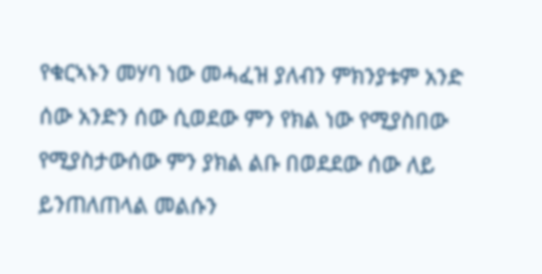የቁርኣኑን መሃባ ነው መሓፈዝ ያለብን ምክንያቱም አንድ ሰው አንድን ሰው ሲወደው ምን የክል ነው የሚያስበው የሚያስታውሰው ምን ያክል ልቡ በወደደው ሰው ለይ ይንጠለጠላል መልሱን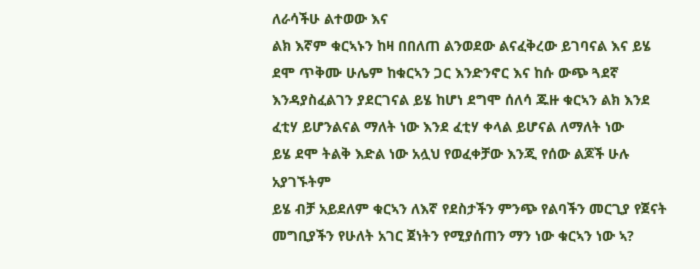ለራሳችሁ ልተወው እና
ልክ እኛም ቁርኣኑን ከዛ በበለጠ ልንወደው ልናፈቅረው ይገባናል እና ይሄ ደሞ ጥቅሙ ሁሌም ከቁርኣን ጋር እንድንኖር እና ከሱ ውጭ ጓደኛ እንዳያስፈልገን ያደርገናል ይሄ ከሆነ ደግሞ ሰለሳ ጁዙ ቁርኣን ልክ እንደ ፈቲሃ ይሆንልናል ማለት ነው እንደ ፈቲሃ ቀላል ይሆናል ለማለት ነው
ይሄ ደሞ ትልቅ እድል ነው አሏህ የወፈቀቻው እንጂ የሰው ልጆች ሁሉ አያገኙትም
ይሄ ብቻ አይደለም ቁርኣን ለእኛ የደስታችን ምንጭ የልባችን መርጊያ የጀናት መግቢያችን የሁለት አገር ጀነትን የሚያሰጠን ማን ነው ቁርኣን ነው ኣ?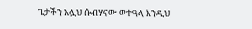ጌታችን አሏህ ሱብሃናው ወተዓላ እንዲህ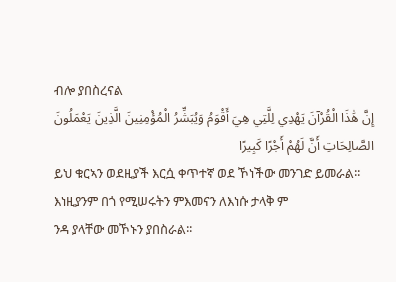ብሎ ያበስረናል
إِنَّ هَٰذَا الْقُرْآنَ يَهْدِي لِلَّتِي هِيَ أَقْوَمُ وَيُبَشِّرُ الْمُؤْمِنِينَ الَّذِينَ يَعْمَلُونَ الصَّالِحَاتِ أَنَّ لَهُمْ أَجْرًا كَبِيرًا
ይህ ቁርኣን ወደዚያች እርሷ ቀጥተኛ ወደ ኾነችው መንገድ ይመራል፡፡ እነዚያንም በጎ የሚሠሩትን ምእመናን ለእነሱ ታላቅ ም
ንዳ ያላቸው መኾኑን ያበስራል፡፡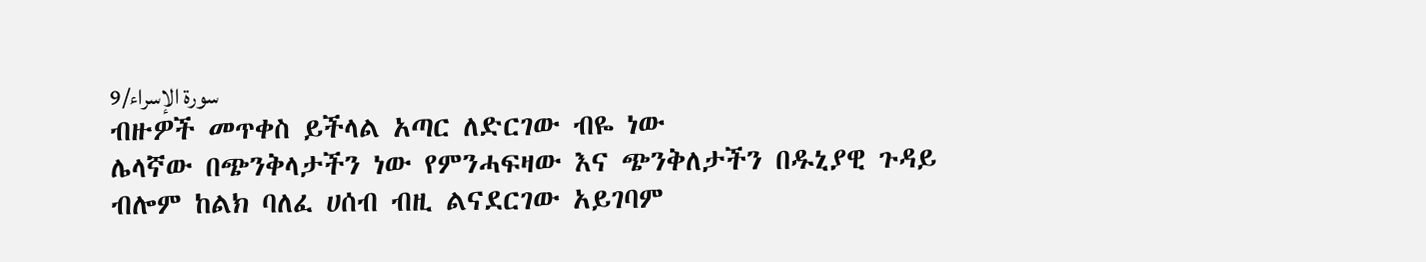9/سورة الإسراء
ብዙዎች መጥቀስ ይችላል አጣር ለድርገው ብዬ ነው
ሌላኛው በጭንቅላታችን ነው የምንሓፍዛው እና ጭንቅለታችን በዱኒያዊ ጉዳይ ብሎም ከልክ ባለፈ ሀሰብ ብዚ ልናደርገው አይገባም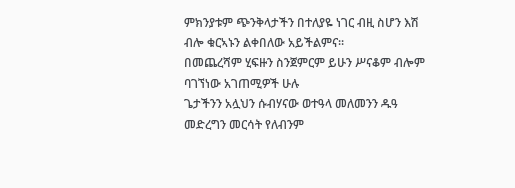ምክንያቱም ጭንቅላታችን በተለያዬ ነገር ብዚ ስሆን እሽ ብሎ ቁርኣኑን ልቀበለው አይችልምና።
በመጨረሻም ሂፍዙን ስንጀምርም ይሁን ሥናቆም ብሎም ባገኘነው አገጠሚዎች ሁሉ
ጌታችንን አሏህን ሱብሃናው ወተዓላ መለመንን ዱዓ መድረግን መርሳት የለብንም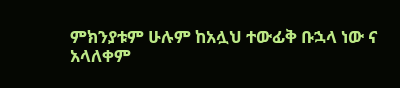ምክንያቱም ሁሉም ከአሏህ ተውፊቅ ቡኋላ ነው ና
አላለቀም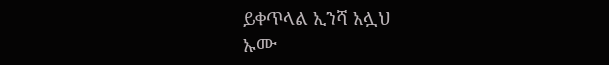ይቀጥላል ኢንሻ አሏህ
ኡሙ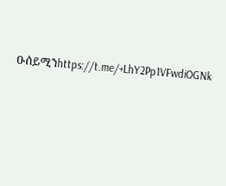ዑሰይሚንhttps://t.me/+LhY2Pp1VFwdiOGNk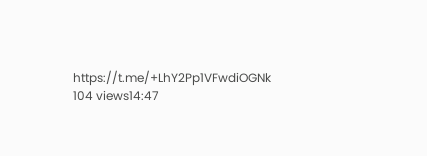https://t.me/+LhY2Pp1VFwdiOGNk
104 views14:47